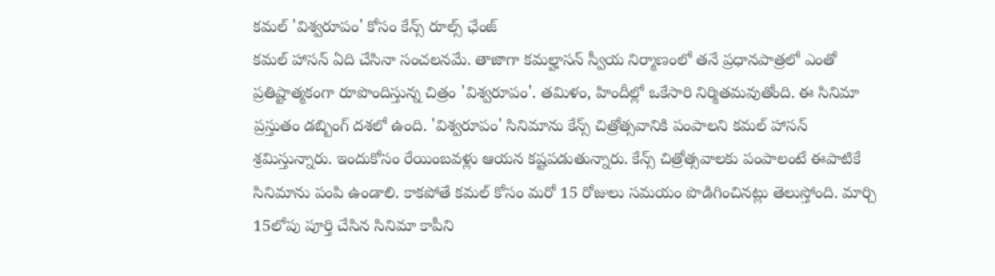కమల్ 'విశ్వరూపం' కోసం కేన్స్ రూల్స్ ఛేంజ్
కమల్ హాసన్ ఏది చేసినా సంచలనమే. తాజాగా కమల్హాసన్ స్వీయ నిర్మాణంలో తనే ప్రధానపాత్రలో ఎంతో ప్రతిష్టాత్మకంగా రూపొందిస్తున్న చిత్రం 'విశ్వరూపం'. తమిళం, హిందీల్లో ఒకేసారి నిర్మితమవుతోంది. ఈ సినిమా ప్రస్తుతం డబ్బింగ్ దశలో ఉంది. 'విశ్వరూపం' సినిమాను కేన్స్ చిత్రోత్సవానికి పంపాలని కమల్ హాసన్ శ్రమిస్తున్నారు. ఇందుకోసం రేయింబవళ్లు ఆయన కష్టపడుతున్నారు. కేన్స్ చిత్రోత్సవాలకు పంపాలంటే ఈపాటికే సినిమాను పంపి ఉండాలి. కాకపోతే కమల్ కోసం మరో 15 రోజులు సమయం పొడిగించినట్లు తెలుస్తోంది. మార్చి 15లోపు పూర్తి చేసిన సినిమా కాపీని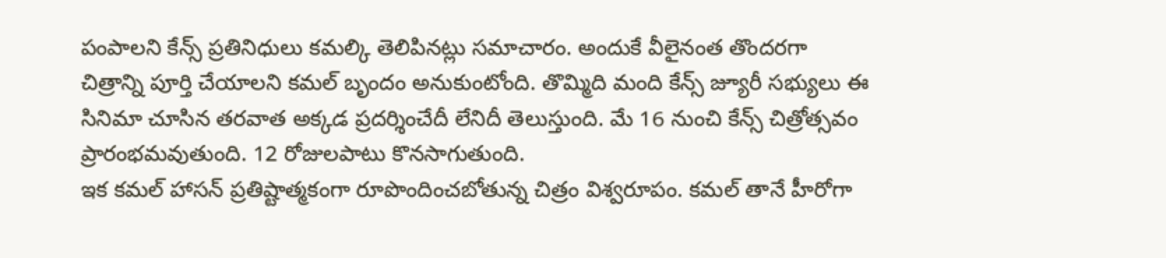పంపాలని కేన్స్ ప్రతినిధులు కమల్కి తెలిపినట్లు సమాచారం. అందుకే వీలైనంత తొందరగా చిత్రాన్ని పూర్తి చేయాలని కమల్ బృందం అనుకుంటోంది. తొమ్మిది మంది కేన్స్ జ్యూరీ సభ్యులు ఈ సినిమా చూసిన తరవాత అక్కడ ప్రదర్శించేదీ లేనిదీ తెలుస్తుంది. మే 16 నుంచి కేన్స్ చిత్రోత్సవం ప్రారంభమవుతుంది. 12 రోజులపాటు కొనసాగుతుంది.
ఇక కమల్ హాసన్ ప్రతిష్టాత్మకంగా రూపొందించబోతున్న చిత్రం విశ్వరూపం. కమల్ తానే హీరోగా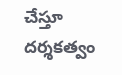చేస్తూ దర్శకత్వం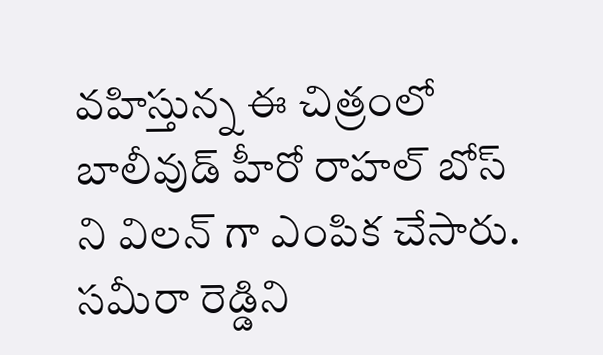వహిస్తున్న ఈ చిత్రంలో బాలీవుడ్ హీరో రాహల్ బోస్ ని విలన్ గా ఎంపిక చేసారు. సమీరా రెడ్డిని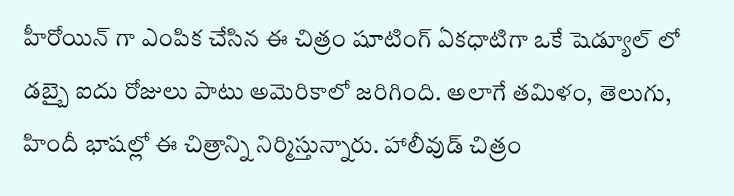హీరోయిన్ గా ఎంపిక చేసిన ఈ చిత్రం షూటింగ్ ఏకధాటిగా ఒకే షెడ్యూల్ లో డబ్బై ఐదు రోజులు పాటు అమెరికాలో జరిగింది. అలాగే తమిళం, తెలుగు, హిందీ భాషల్లో ఈ చిత్రాన్ని నిర్మిస్తున్నారు. హాలీవుడ్ చిత్రం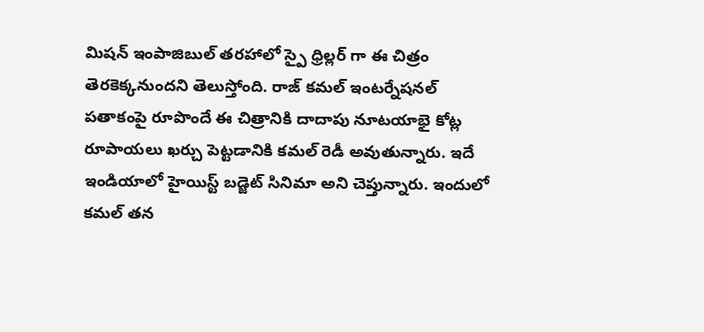మిషన్ ఇంపాజిబుల్ తరహాలో స్పై ధ్రిల్లర్ గా ఈ చిత్రం తెరకెక్కనుందని తెలుస్తోంది. రాజ్ కమల్ ఇంటర్నేషనల్ పతాకంపై రూపొందే ఈ చిత్రానికి దాదాపు నూటయాభై కోట్ల రూపాయలు ఖర్చు పెట్టడానికి కమల్ రెడీ అవుతున్నారు. ఇదే ఇండియాలో హైయిస్ట్ బడ్జెట్ సినిమా అని చెప్తున్నారు. ఇందులో కమల్ తన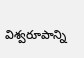విశ్వరూపాన్ని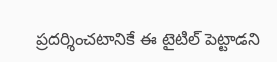ప్రదర్శించటానికే ఈ టైటిల్ పెట్టాడని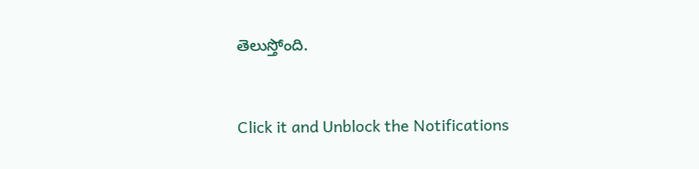తెలుస్తోంది.


Click it and Unblock the Notifications